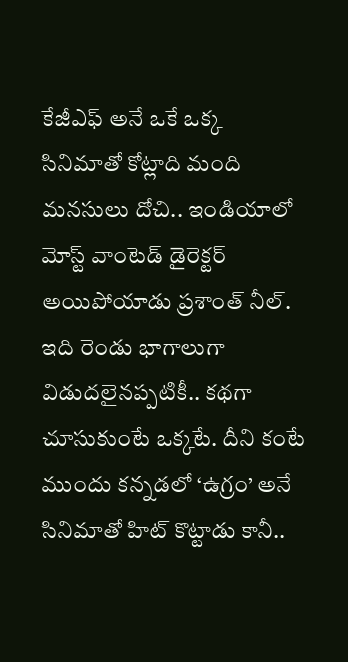కేజీఎఫ్ అనే ఒకే ఒక్క సినిమాతో కోట్లాది మంది మనసులు దోచి.. ఇండియాలో మోస్ట్ వాంటెడ్ డైరెక్టర్ అయిపోయాడు ప్రశాంత్ నీల్. ఇది రెండు భాగాలుగా విడుదలైనప్పటికీ.. కథగా చూసుకుంటే ఒక్కటే. దీని కంటే ముందు కన్నడలో ‘ఉగ్రం’ అనే సినిమాతో హిట్ కొట్టాడు కానీ..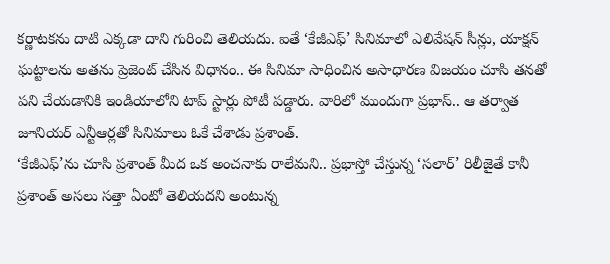కర్ణాటకను దాటి ఎక్కడా దాని గురించి తెలియదు. ఐతే ‘కేజీఎఫ్’ సినిమాలో ఎలివేషన్ సీన్లు, యాక్షన్ ఘట్టాలను అతను ప్రెజెంట్ చేసిన విధానం.. ఈ సినిమా సాధించిన అసాధారణ విజయం చూసి తనతో పని చేయడానికి ఇండియాలోని టాప్ స్టార్లు పోటీ పడ్డారు. వారిలో ముందుగా ప్రభాస్.. ఆ తర్వాత జూనియర్ ఎన్టీఆర్లతో సినిమాలు ఓకే చేశాడు ప్రశాంత్.
‘కేజీఎఫ్’ను చూసి ప్రశాంత్ మీద ఒక అంచనాకు రాలేమని.. ప్రభాస్తో చేస్తున్న ‘సలార్’ రిలీజైతే కానీ ప్రశాంత్ అసలు సత్తా ఏంటో తెలియదని అంటున్న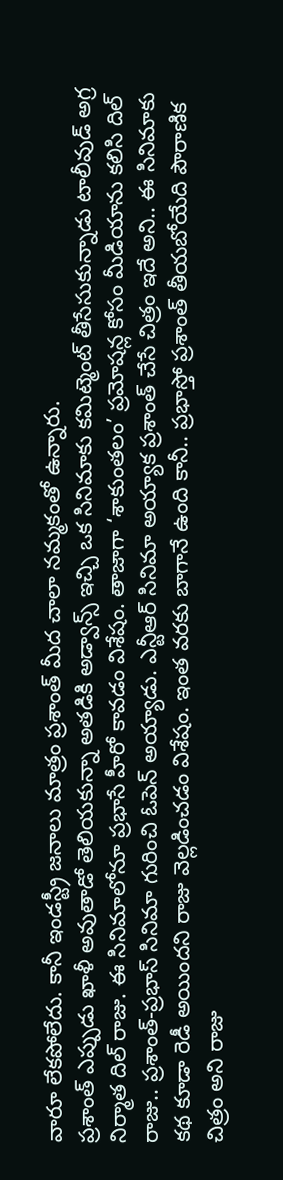వారూ లేకపోలేదు. కానీ ఇండస్ట్రీ జనాలు మాత్రం ప్రశాంత్ మీద చాలా నమ్మకంతో ఉన్నారు.
ప్రశాంత్ ఎప్పుడు ఖాళీ అవుతాడో తెలియకున్నా అతడికి అడ్వాన్స్ ఇచ్చి ఒక సినిమాకు కమిట్మెంట్ తీసేసుకున్నాడు టాలీవుడ్ అగ్ర నిర్మాత దిల్ రాజు. ఈ సినిమాలోనూ ప్రభాసే హీరో కావడం విశేషం. తాజాగా ‘శాకుంతలం’ ప్రమోషన్ల కోసం మీడియాను కలిసి దిల్ రాజు.. ప్రశాంత్-ప్రభాస్ సినిమా గురించి ఓపెన్ అయ్యాడు. ఎన్టీఆర్ సినిమా అయ్యాక ప్రశాంత్ చేసే చిత్రం ఇదే అని.. ఈ సినిమాకు కథ కూడా రెడీ అయిందని రాజు వెల్లడించడం విశేషం. ఇంత వరకు బాగానే ఉంది కానీ.. ప్రభాస్తో ప్రశాంత్ తీయబోయేది పౌరాణిక చిత్రం అని రాజు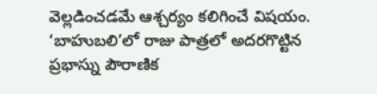వెల్లడించడమే ఆశ్చర్యం కలిగించే విషయం.
‘బాహుబలి’లో రాజు పాత్రలో అదరగొట్టిన ప్రభాస్ను పౌరాణిక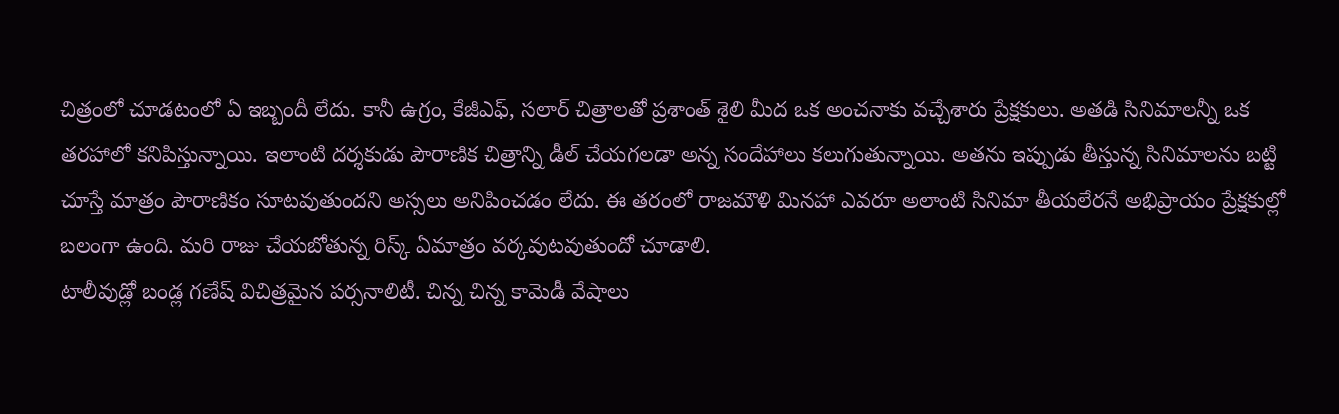చిత్రంలో చూడటంలో ఏ ఇబ్బందీ లేదు. కానీ ఉగ్రం, కేజీఎఫ్, సలార్ చిత్రాలతో ప్రశాంత్ శైలి మీద ఒక అంచనాకు వచ్చేశారు ప్రేక్షకులు. అతడి సినిమాలన్నీ ఒక తరహాలో కనిపిస్తున్నాయి. ఇలాంటి దర్శకుడు పౌరాణిక చిత్రాన్ని డీల్ చేయగలడా అన్న సందేహాలు కలుగుతున్నాయి. అతను ఇప్పుడు తీస్తున్న సినిమాలను బట్టి చూస్తే మాత్రం పౌరాణికం సూటవుతుందని అస్సలు అనిపించడం లేదు. ఈ తరంలో రాజమౌళి మినహా ఎవరూ అలాంటి సినిమా తీయలేరనే అభిప్రాయం ప్రేక్షకుల్లో బలంగా ఉంది. మరి రాజు చేయబోతున్న రిస్క్ ఏమాత్రం వర్కవుటవుతుందో చూడాలి.
టాలీవుడ్లో బండ్ల గణేష్ విచిత్రమైన పర్సనాలిటీ. చిన్న చిన్న కామెడీ వేషాలు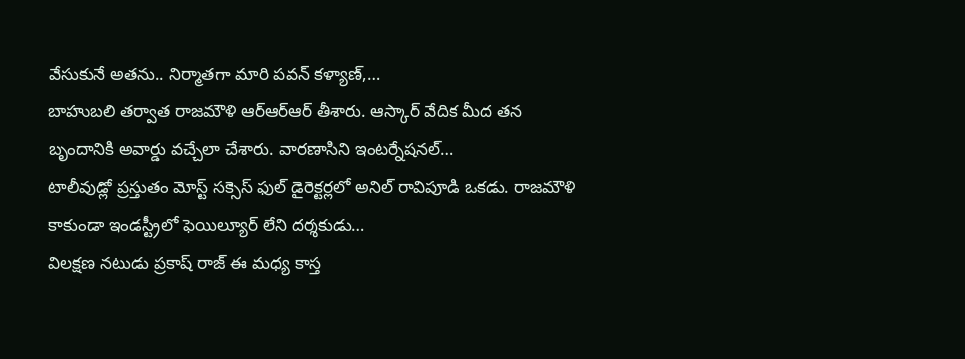వేసుకునే అతను.. నిర్మాతగా మారి పవన్ కళ్యాణ్,…
బాహుబలి తర్వాత రాజమౌళి ఆర్ఆర్ఆర్ తీశారు. ఆస్కార్ వేదిక మీద తన బృందానికి అవార్డు వచ్చేలా చేశారు. వారణాసిని ఇంటర్నేషనల్…
టాలీవుడ్లో ప్రస్తుతం మోస్ట్ సక్సెస్ ఫుల్ డైరెక్టర్లలో అనిల్ రావిపూడి ఒకడు. రాజమౌళి కాకుండా ఇండస్ట్రీలో ఫెయిల్యూర్ లేని దర్శకుడు…
విలక్షణ నటుడు ప్రకాష్ రాజ్ ఈ మధ్య కాస్త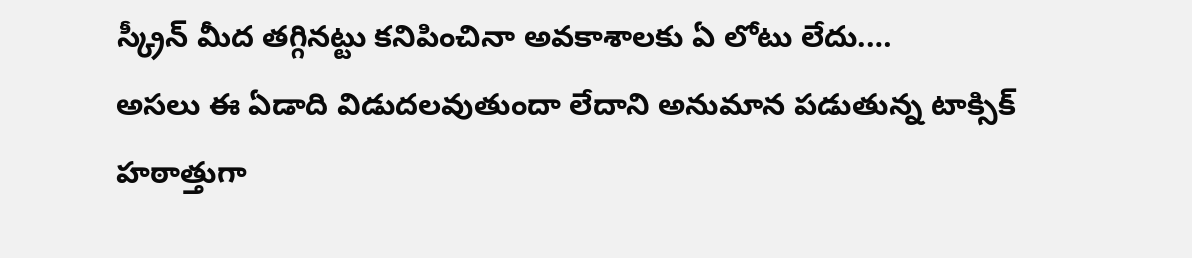స్క్రీన్ మీద తగ్గినట్టు కనిపించినా అవకాశాలకు ఏ లోటు లేదు.…
అసలు ఈ ఏడాది విడుదలవుతుందా లేదాని అనుమాన పడుతున్న టాక్సిక్ హఠాత్తుగా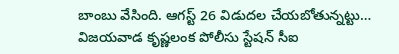బాంబు వేసింది. ఆగస్ట్ 26 విడుదల చేయబోతున్నట్టు…
విజయవాడ కృష్ణలంక పోలీసు స్టేషన్ సీఐ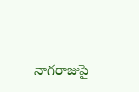నాగరాజుపై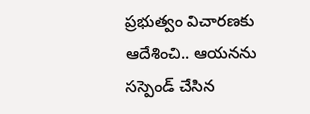ప్రభుత్వం విచారణకు ఆదేశించి.. ఆయనను సస్పెండ్ చేసిన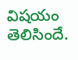విషయం తెలిసిందే.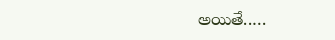అయితే..…